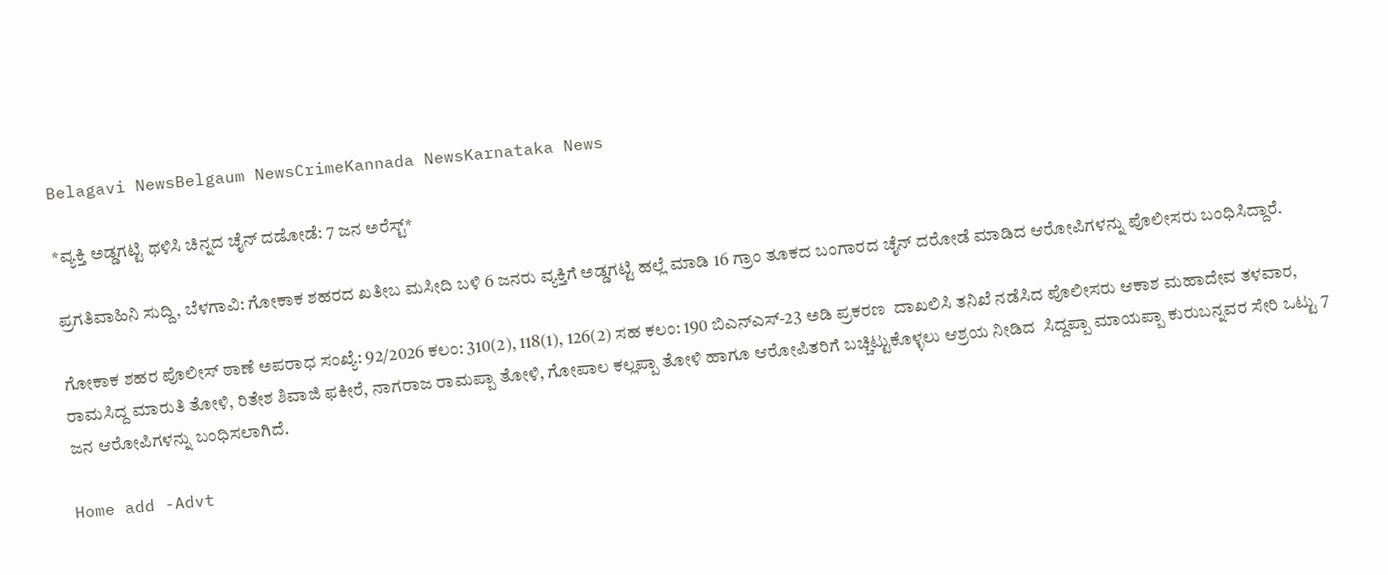Belagavi NewsBelgaum NewsCrimeKannada NewsKarnataka News

*ವ್ಯಕ್ತಿ ಅಡ್ಡಗಟ್ಟಿ ಥಳಿಸಿ ಚಿನ್ನದ ಚೈನ್ ದಡೋಡೆ: 7 ಜನ ಅರೆಸ್ಟ್*

ಪ್ರಗತಿವಾಹಿನಿ ಸುದ್ದಿ, ಬೆಳಗಾವಿ: ಗೋಕಾಕ ಶಹರದ ಖತೀಬ ಮಸೀದಿ ಬಳಿ 6 ಜನರು ವ್ಯಕ್ತಿಗೆ ಅಡ್ಡಗಟ್ಟಿ ಹಲ್ಲೆ ಮಾಡಿ 16 ಗ್ರಾಂ ತೂಕದ ಬಂಗಾರದ ಚೈನ್ ದರೋಡೆ ಮಾಡಿದ ಆರೋಪಿಗಳನ್ನು ಪೊಲೀಸರು ಬಂಧಿಸಿದ್ದಾರೆ.

ಗೋಕಾಕ ಶಹರ ಪೊಲೀಸ್ ಠಾಣೆ ಅಪರಾಧ ಸಂಖ್ಯೆ: 92/2026 ಕಲಂ: 310(2), 118(1), 126(2) ಸಹ ಕಲಂ: 190 ಬಿಎನ್‌ಎಸ್-23 ಅಡಿ ಪ್ರಕರಣ  ದಾಖಲಿಸಿ ತನಿಖೆ ನಡೆಸಿದ ಪೊಲೀಸರು ಆಕಾಶ ಮಹಾದೇವ ತಳವಾರ, ರಾಮಸಿದ್ದ ಮಾರುತಿ ತೋಳಿ, ರಿತೇಶ ಶಿವಾಜಿ ಫಕೀರೆ, ನಾಗರಾಜ ರಾಮಪ್ಪಾ ತೋಳಿ, ಗೋಪಾಲ ಕಲ್ಲಪ್ಪಾ ತೋಳಿ ಹಾಗೂ ಆರೋಪಿತರಿಗೆ ಬಚ್ಚಿಟ್ಟುಕೊಳ್ಳಲು ಆಶ್ರಯ ನೀಡಿದ  ಸಿದ್ದಪ್ಪಾ ಮಾಯಪ್ಪಾ ಕುರುಬನ್ನವರ ಸೇರಿ ಒಟ್ಟು 7 ಜನ ಆರೋಪಿಗಳನ್ನು ಬಂಧಿಸಲಾಗಿದೆ.

Home add -Advt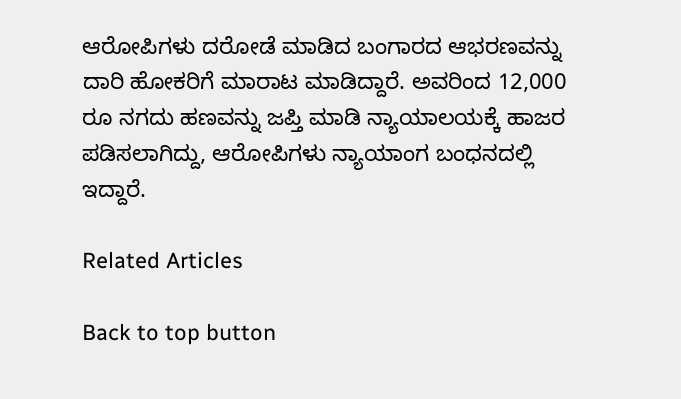ಆರೋಪಿಗಳು ದರೋಡೆ ಮಾಡಿದ ಬಂಗಾರದ ಆಭರಣವನ್ನು ದಾರಿ ಹೋಕರಿಗೆ ಮಾರಾಟ ಮಾಡಿದ್ದಾರೆ. ಅವರಿಂದ 12,000 ರೂ ನಗದು ಹಣವನ್ನು ಜಪ್ತಿ ಮಾಡಿ ನ್ಯಾಯಾಲಯಕ್ಕೆ ಹಾಜರ ಪಡಿಸಲಾಗಿದ್ದು, ಆರೋಪಿಗಳು ನ್ಯಾಯಾಂಗ ಬಂಧನದಲ್ಲಿ ಇದ್ದಾರೆ.

Related Articles

Back to top button